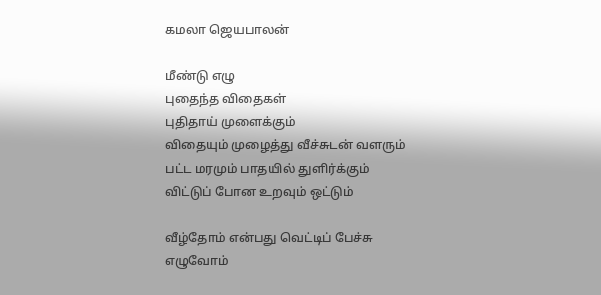கமலா ஜெயபாலன்

மீண்டு எழு
புதைந்த விதைகள்
புதிதாய் முளைக்கும்
விதையும் முழைத்து வீச்சுடன் வளரும்
பட்ட மரமும் பாதயில் துளிர்க்கும்
விட்டுப் போன உறவும் ஒட்டும்

வீழ்தோம் என்பது வெட்டிப் பேச்சு
எழுவோம்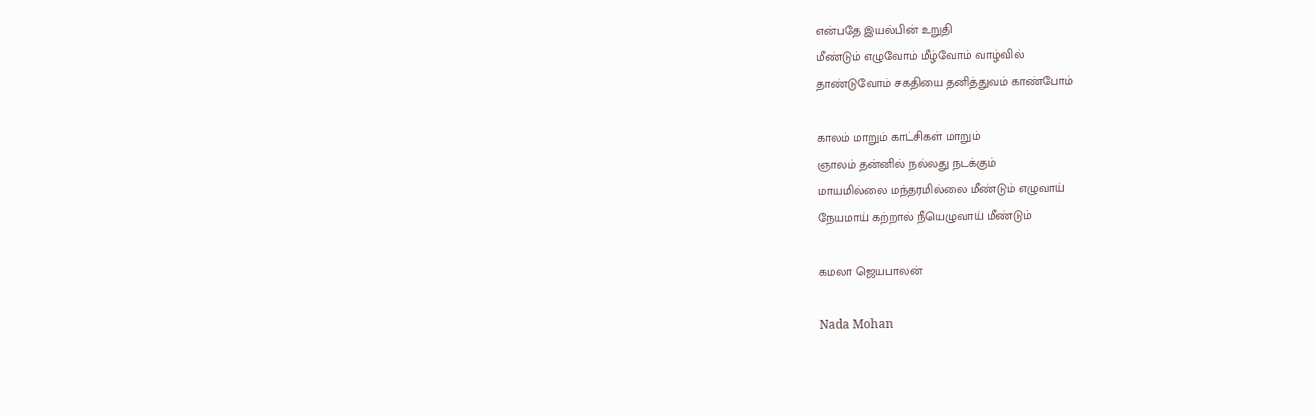என்பதே இயல்பின் உறுதி
மீண்டும் எழுவோம் மீழ்வோம் வாழ்வில்
தாண்டுவோம் சகதியை தனித்துவம் காண்போம்

காலம் மாறும் காட்சிகள் மாறும்
ஞாலம் தன்னில் நல்லது நடக்கும்
மாயமில்லை மந்தரமில்லை மீண்டும் எழுவாய்
நேயமாய் கற்றால் நீயெழுவாய் மீண்டும்

கமலா ஜெயபாலன்

Nada Mohan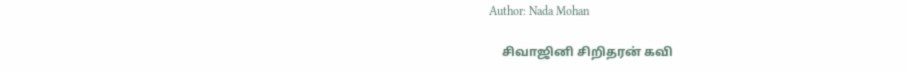Author: Nada Mohan

    சிவாஜினி சிறிதரன் கவி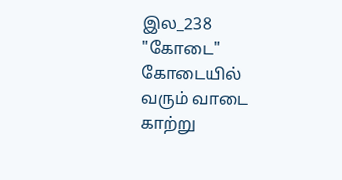இல_238 "கோடை" கோடையில் வரும் வாடை காற்று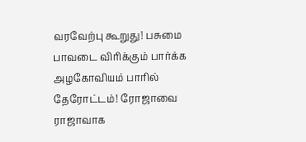வரவேற்பு கூறுது! பசுமை பாவடை விரிக்கும் பார்க்க அழகோவியம் பாரில் தேரோட்டம்! ரோஜாவை ராஜாவாக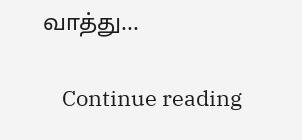வாத்து...

    Continue reading